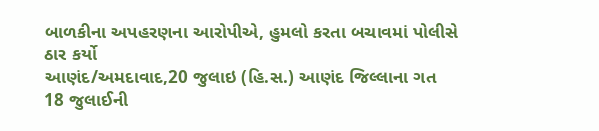બાળકીના અપહરણના આરોપીએ, હુમલો કરતા બચાવમાં પોલીસે ઠાર કર્યો
આણંદ/અમદાવાદ,20 જુલાઇ (હિ.સ.) આણંદ જિલ્લાના ગત 18 જુલાઈની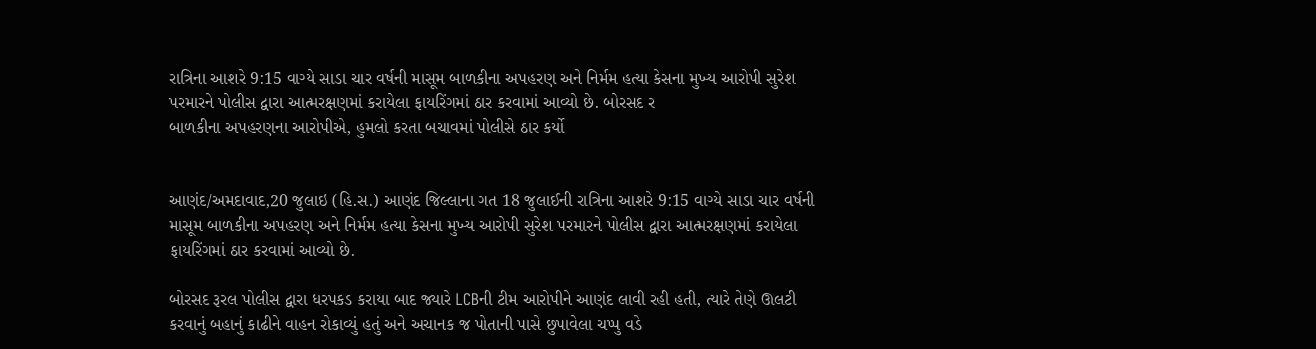રાત્રિના આશરે 9:15 વાગ્યે સાડા ચાર વર્ષની માસૂમ બાળકીના અપહરણ અને નિર્મમ હત્યા કેસના મુખ્ય આરોપી સુરેશ પરમારને પોલીસ દ્વારા આત્મરક્ષણમાં કરાયેલા ફાયરિંગમાં ઠાર કરવામાં આવ્યો છે. બોરસદ ર
બાળકીના અપહરણના આરોપીએ, હુમલો કરતા બચાવમાં પોલીસે ઠાર કર્યો


આણંદ/અમદાવાદ,20 જુલાઇ (હિ.સ.) આણંદ જિલ્લાના ગત 18 જુલાઈની રાત્રિના આશરે 9:15 વાગ્યે સાડા ચાર વર્ષની માસૂમ બાળકીના અપહરણ અને નિર્મમ હત્યા કેસના મુખ્ય આરોપી સુરેશ પરમારને પોલીસ દ્વારા આત્મરક્ષણમાં કરાયેલા ફાયરિંગમાં ઠાર કરવામાં આવ્યો છે.

બોરસદ રૂરલ પોલીસ દ્વારા ધરપકડ કરાયા બાદ જ્યારે LCBની ટીમ આરોપીને આણંદ લાવી રહી હતી, ત્યારે તેણે ઊલટી કરવાનું બહાનું કાઢીને વાહન રોકાવ્યું હતું અને અચાનક જ પોતાની પાસે છુપાવેલા ચપ્પુ વડે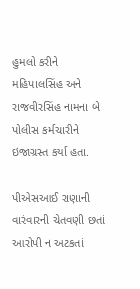હુમલો કરીને મહિપાલસિંહ અને રાજવીરસિંહ નામના બે પોલીસ કર્મચારીને ઇજાગ્રસ્ત કર્યા હતા.

પીએસઆઈ રાણાની વારંવારની ચેતવણી છતાં આરોપી ન અટકતાં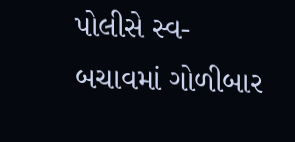પોલીસે સ્વ-બચાવમાં ગોળીબાર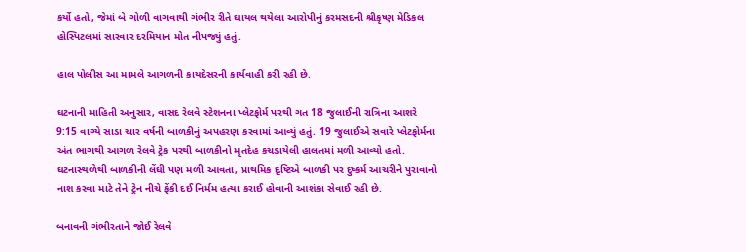કર્યો હતો, જેમાં બે ગોળી વાગવાથી ગંભીર રીતે ઘાયલ થયેલા આરોપીનું કરમસદની શ્રીકૃષ્ણ મેડિકલ હોસ્પિટલમાં સારવાર દરમિયાન મોત નીપજ્યું હતું.

હાલ પોલીસ આ મામલે આગળની કાયદેસરની કાર્યવાહી કરી રહી છે.

ઘટનાની માહિતી અનુસાર, વાસદ રેલવે સ્ટેશનના પ્લેટફોર્મ પરથી ગત 18 જુલાઈની રાત્રિના આશરે 9:15 વાગ્યે સાડા ચાર વર્ષની બાળકીનું અપહરણ કરવામાં આવ્યું હતું. 19 જુલાઈએ સવારે પ્લેટફોર્મના અંત ભાગથી આગળ રેલવે ટ્રેક પરથી બાળકીનો મૃતદેહ કચડાયેલી હાલતમાં મળી આવ્યો હતો. ઘટનાસ્થળેથી બાળકીની લેંઘી પણ મળી આવતા, પ્રાથમિક દૃષ્ટિએ બાળકી પર દુષ્કર્મ આચરીને પુરાવાનો નાશ કરવા માટે તેને ટ્રેન નીચે ફેંકી દઈ નિર્મમ હત્યા કરાઈ હોવાની આશંકા સેવાઈ રહી છે.

બનાવની ગંભીરતાને જોઈ રેલવે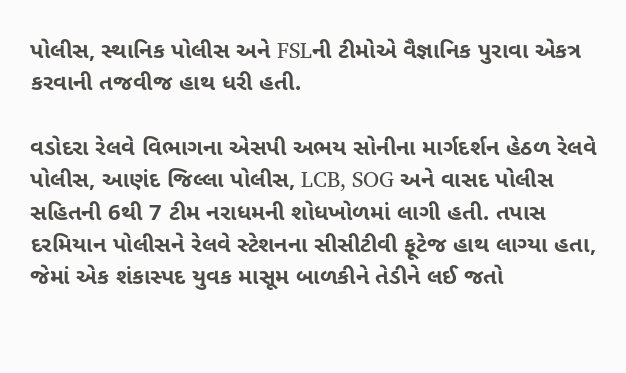પોલીસ, સ્થાનિક પોલીસ અને FSLની ટીમોએ વૈજ્ઞાનિક પુરાવા એકત્ર કરવાની તજવીજ હાથ ધરી હતી.

વડોદરા રેલવે વિભાગના એસપી અભય સોનીના માર્ગદર્શન હેઠળ રેલવે પોલીસ, આણંદ જિલ્લા પોલીસ, LCB, SOG અને વાસદ પોલીસ સહિતની 6થી 7 ટીમ નરાધમની શોધખોળમાં લાગી હતી. તપાસ દરમિયાન પોલીસને રેલવે સ્ટેશનના સીસીટીવી ફૂટેજ હાથ લાગ્યા હતા, જેમાં એક શંકાસ્પદ યુવક માસૂમ બાળકીને તેડીને લઈ જતો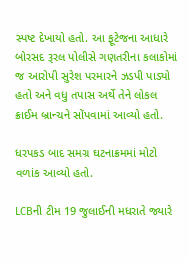સ્પષ્ટ દેખાયો હતો. આ ફૂટેજના આધારે બોરસદ રૂરલ પોલીસે ગણતરીના કલાકોમાં જ આરોપી સુરેશ પરમારને ઝડપી પાડ્યો હતો અને વધુ તપાસ અર્થે તેને લોકલ ક્રાઈમ બ્રાન્ચને સોંપવામાં આવ્યો હતો.

ધરપકડ બાદ સમગ્ર ઘટનાક્રમમાં મોટો વળાંક આવ્યો હતો.

LCBની ટીમ 19 જુલાઈની મધરાતે જ્યારે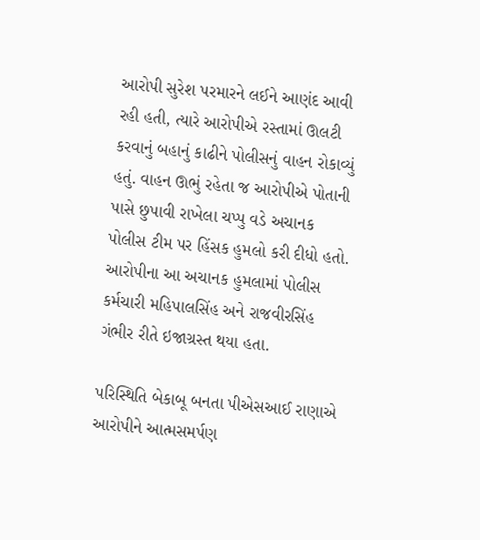આરોપી સુરેશ પરમારને લઈને આણંદ આવી રહી હતી, ત્યારે આરોપીએ રસ્તામાં ઊલટી કરવાનું બહાનું કાઢીને પોલીસનું વાહન રોકાવ્યું હતું. વાહન ઊભું રહેતા જ આરોપીએ પોતાની પાસે છુપાવી રાખેલા ચપ્પુ વડે અચાનક પોલીસ ટીમ પર હિંસક હુમલો કરી દીધો હતો. આરોપીના આ અચાનક હુમલામાં પોલીસ કર્મચારી મહિપાલસિંહ અને રાજવીરસિંહ ગંભીર રીતે ઇજાગ્રસ્ત થયા હતા.

પરિસ્થિતિ બેકાબૂ બનતા પીએસઆઈ રાણાએ આરોપીને આત્મસમર્પણ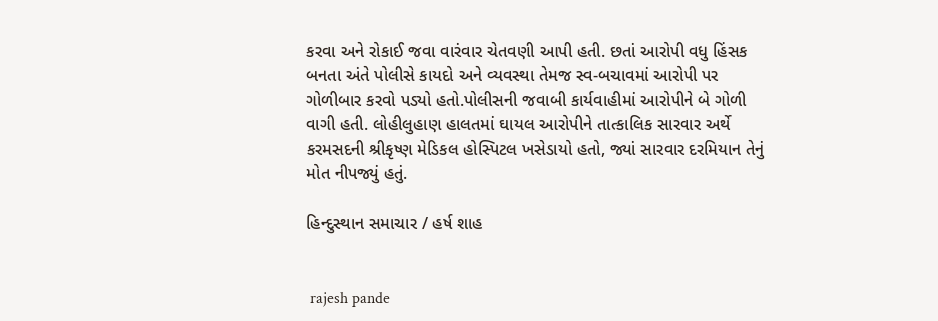કરવા અને રોકાઈ જવા વારંવાર ચેતવણી આપી હતી. છતાં આરોપી વધુ હિંસક બનતા અંતે પોલીસે કાયદો અને વ્યવસ્થા તેમજ સ્વ-બચાવમાં આરોપી પર ગોળીબાર કરવો પડ્યો હતો.પોલીસની જવાબી કાર્યવાહીમાં આરોપીને બે ગોળી વાગી હતી. લોહીલુહાણ હાલતમાં ઘાયલ આરોપીને તાત્કાલિક સારવાર અર્થે કરમસદની શ્રીકૃષ્ણ મેડિકલ હોસ્પિટલ ખસેડાયો હતો, જ્યાં સારવાર દરમિયાન તેનું મોત નીપજ્યું હતું.

હિન્દુસ્થાન સમાચાર / હર્ષ શાહ


 rajesh pande